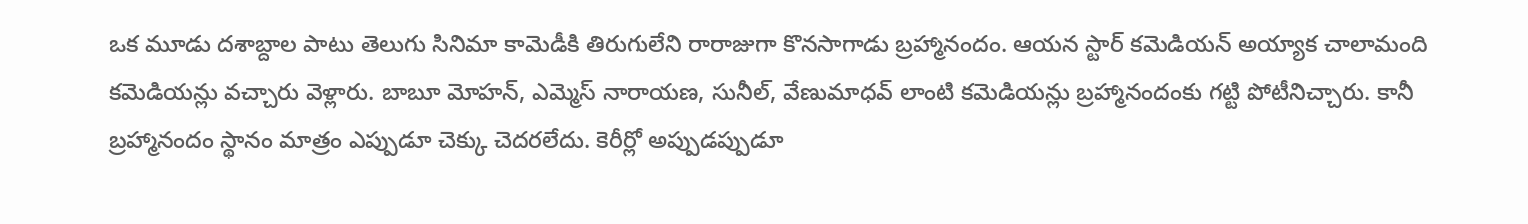ఒక మూడు దశాబ్దాల పాటు తెలుగు సినిమా కామెడీకి తిరుగులేని రారాజుగా కొనసాగాడు బ్రహ్మానందం. ఆయన స్టార్ కమెడియన్ అయ్యాక చాలామంది కమెడియన్లు వచ్చారు వెళ్లారు. బాబూ మోహన్, ఎమ్మెస్ నారాయణ, సునీల్, వేణుమాధవ్ లాంటి కమెడియన్లు బ్రహ్మానందంకు గట్టి పోటీనిచ్చారు. కానీ బ్రహ్మానందం స్థానం మాత్రం ఎప్పుడూ చెక్కు చెదరలేదు. కెరీర్లో అప్పుడప్పుడూ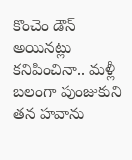కొంచెం డౌన్ అయినట్లు కనిపించినా.. మళ్లీ బలంగా పుంజుకుని తన హవాను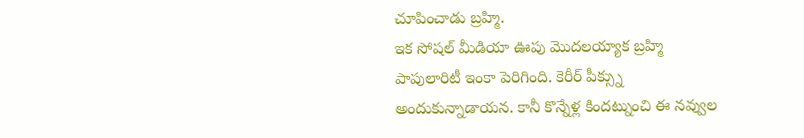చూపించాడు బ్రహ్మి.
ఇక సోషల్ మీడియా ఊపు మొదలయ్యాక బ్రహ్మి పాపులారిటీ ఇంకా పెరిగింది. కెరీర్ పీక్స్ను అందుకున్నాడాయన. కానీ కొన్నేళ్ల కిందట్నుంచి ఈ నవ్వుల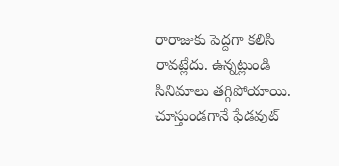రారాజుకు పెద్దగా కలిసి రావట్లేదు. ఉన్నట్లుండి సినిమాలు తగ్గిపోయాయి. చూస్తుండగానే ఫేడవుట్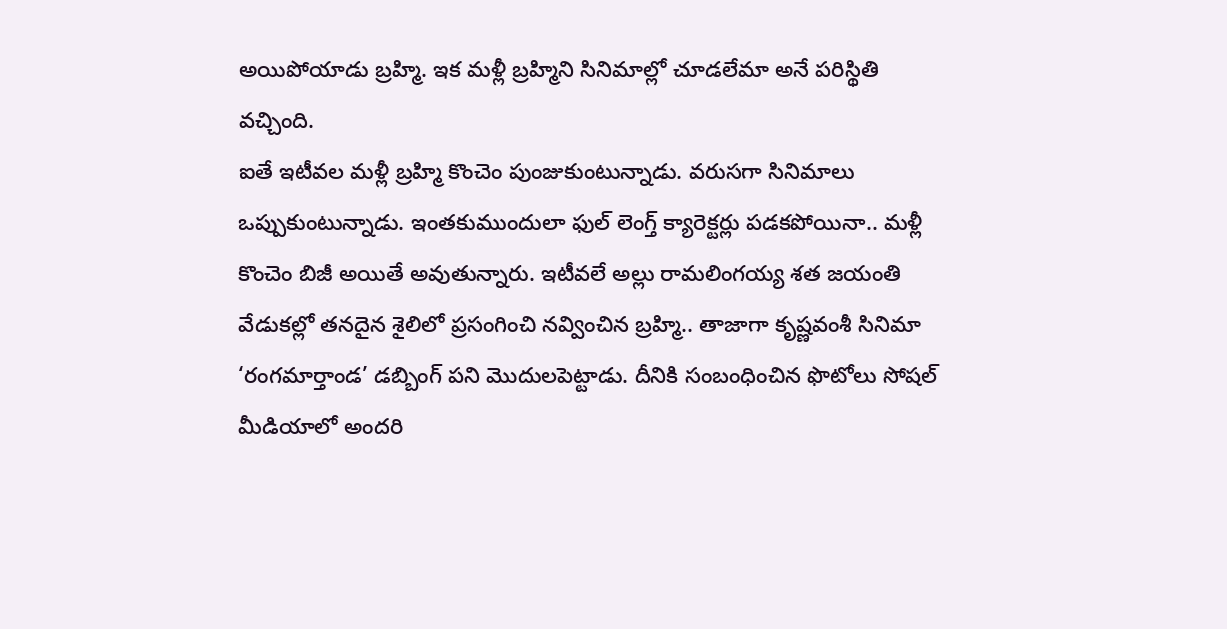అయిపోయాడు బ్రహ్మి. ఇక మళ్లీ బ్రహ్మిని సినిమాల్లో చూడలేమా అనే పరిస్థితి వచ్చింది.
ఐతే ఇటీవల మళ్లీ బ్రహ్మి కొంచెం పుంజుకుంటున్నాడు. వరుసగా సినిమాలు ఒప్పుకుంటున్నాడు. ఇంతకుముందులా ఫుల్ లెంగ్త్ క్యారెక్టర్లు పడకపోయినా.. మళ్లీ కొంచెం బిజీ అయితే అవుతున్నారు. ఇటీవలే అల్లు రామలింగయ్య శత జయంతి వేడుకల్లో తనదైన శైలిలో ప్రసంగించి నవ్వించిన బ్రహ్మి.. తాజాగా కృష్ణవంశీ సినిమా ‘రంగమార్తాండ’ డబ్బింగ్ పని మొదులపెట్టాడు. దీనికి సంబంధించిన ఫొటోలు సోషల్ మీడియాలో అందరి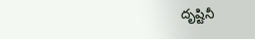దృష్టినీ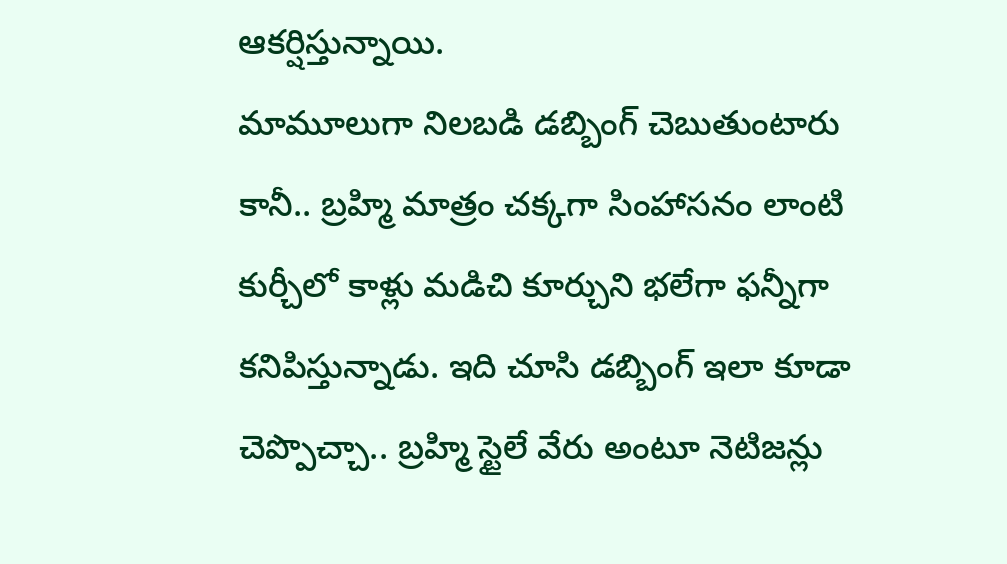ఆకర్షిస్తున్నాయి.
మామూలుగా నిలబడి డబ్బింగ్ చెబుతుంటారు కానీ.. బ్రహ్మి మాత్రం చక్కగా సింహాసనం లాంటి కుర్చీలో కాళ్లు మడిచి కూర్చుని భలేగా ఫన్నీగా కనిపిస్తున్నాడు. ఇది చూసి డబ్బింగ్ ఇలా కూడా చెప్పొచ్చా.. బ్రహ్మి స్టైలే వేరు అంటూ నెటిజన్లు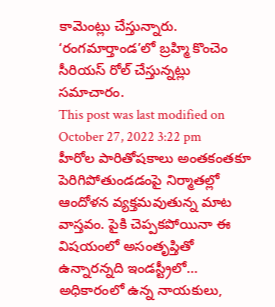కామెంట్లు చేస్తున్నారు. ‘రంగమార్తాండ’లో బ్రహ్మి కొంచెం సీరియస్ రోల్ చేస్తున్నట్లు సమాచారం.
This post was last modified on October 27, 2022 3:22 pm
హీరోల పారితోషకాలు అంతకంతకూ పెరిగిపోతుండడంపై నిర్మాతల్లో ఆందోళన వ్యక్తమవుతున్న మాట వాస్తవం. పైకి చెప్పకపోయినా ఈ విషయంలో అసంతృప్తితో ఉన్నారన్నది ఇండస్ట్రీలో…
అధికారంలో ఉన్న నాయకులు,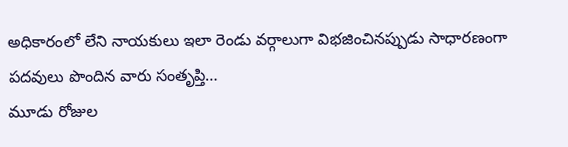అధికారంలో లేని నాయకులు ఇలా రెండు వర్గాలుగా విభజించినప్పుడు సాధారణంగా పదవులు పొందిన వారు సంతృప్తి…
మూడు రోజుల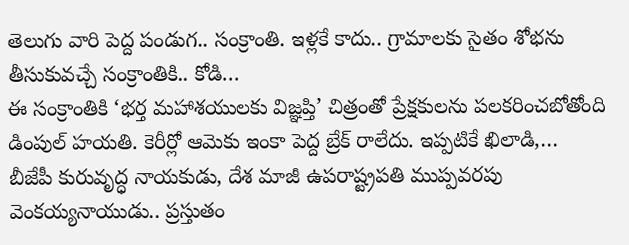తెలుగు వారి పెద్ద పండుగ.. సంక్రాంతి. ఇళ్లకే కాదు.. గ్రామాలకు సైతం శోభను తీసుకువచ్చే సంక్రాంతికి.. కోడి…
ఈ సంక్రాంతికి ‘భర్త మహాశయులకు విజ్ఞప్తి’ చిత్రంతో ప్రేక్షకులను పలకరించబోతోంది డింపుల్ హయతి. కెరీర్లో ఆమెకు ఇంకా పెద్ద బ్రేక్ రాలేదు. ఇప్పటికే ఖిలాడి,…
బీజేపీ కురువృద్ధ నాయకుడు, దేశ మాజీ ఉపరాష్ట్రపతి ముప్పవరపు వెంకయ్యనాయుడు.. ప్రస్తుతం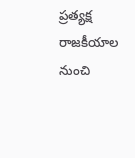ప్రత్యక్ష రాజకీయాల నుంచి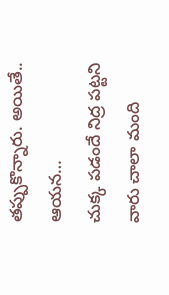తప్పుకొన్నారు. అయితే.. ఆయన…
చుక్క పడందే నిద్ర పట్టని వారు చాలా మంది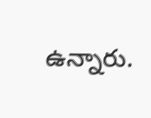ఉన్నారు.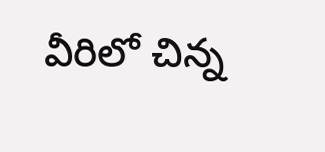వీరిలో చిన్న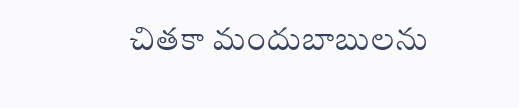చితకా మందుబాబులను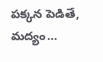పక్కన పెడితే, మద్యం…